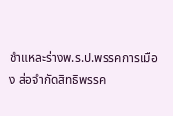ชำแหละร่างพ.ร.ป.พรรคการเมือง ส่อจำกัดสิทธิพรรค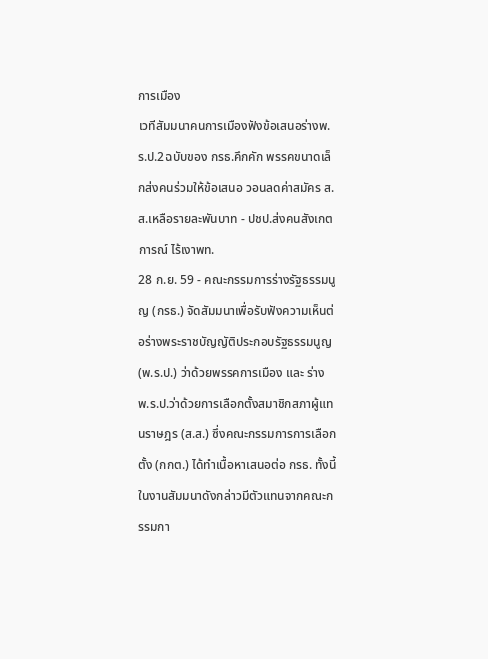การเมือง
เวทีสัมมนาคนการเมืองฟังข้อเสนอร่างพ.ร.ป.2ฉบับของ กรธ.คึกคัก พรรคขนาดเล็กส่งคนร่วมให้ข้อเสนอ วอนลดค่าสมัคร ส.ส.เหลือรายละพันบาท - ปชป.ส่งคนสังเกตการณ์ ไร้เงาพท.
28 ก.ย. 59 - คณะกรรมการร่างรัฐธรรมนูญ (กรธ.) จัดสัมมนาเพื่อรับฟังความเห็นต่อร่างพระราชบัญญัติประกอบรัฐธรรมนูญ (พ.ร.ป.) ว่าด้วยพรรคการเมือง และ ร่าง พ.ร.ป.ว่าด้วยการเลือกตั้งสมาชิกสภาผู้แทนราษฎร (ส.ส.) ซึ่งคณะกรรมการการเลือกตั้ง (กกต.) ได้ทำเนื้อหาเสนอต่อ กรธ. ทั้งนี้ในงานสัมมนาดังกล่าวมีตัวแทนจากคณะกรรมกา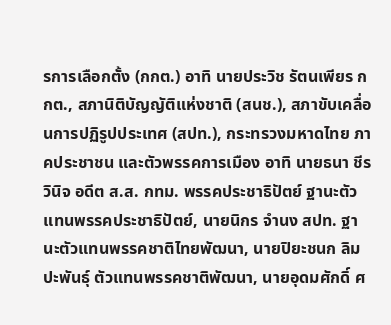รการเลือกตั้ง (กกต.) อาทิ นายประวิช รัตนเพียร กกต., สภานิติบัญญัติแห่งชาติ (สนช.), สภาขับเคลื่อนการปฏิรูปประเทศ (สปท.), กระทรวงมหาดไทย ภาคประชาชน และตัวพรรคการเมือง อาทิ นายธนา ชีรวินิจ อดีต ส.ส. กทม. พรรคประชาธิปัตย์ ฐานะตัวแทนพรรคประชาธิปัตย์, นายนิกร จำนง สปท. ฐานะตัวแทนพรรคชาติไทยพัฒนา, นายปิยะชนก ลิมปะพันธุ์ ตัวแทนพรรคชาติพัฒนา, นายอุดมศักดิ์ ศ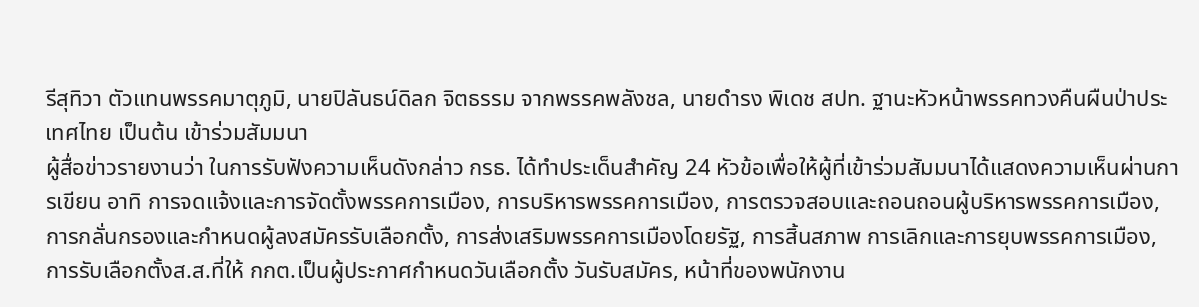รีสุทิวา ตัวแทนพรรคมาตุภูมิ, นายปิลันธน์ดิลก จิตธรรม จากพรรคพลังชล, นายดำรง พิเดช สปท. ฐานะหัวหน้าพรรคทวงคืนผืนป่าประเทศไทย เป็นต้น เข้าร่วมสัมมนา
ผู้สื่อข่าวรายงานว่า ในการรับฟังความเห็นดังกล่าว กรธ. ได้ทำประเด็นสำคัญ 24 หัวข้อเพื่อให้ผู้ที่เข้าร่วมสัมมนาได้แสดงความเห็นผ่านการเขียน อาทิ การจดแจ้งและการจัดตั้งพรรคการเมือง, การบริหารพรรคการเมือง, การตรวจสอบและถอนถอนผู้บริหารพรรคการเมือง, การกลั่นกรองและกำหนดผู้ลงสมัครรับเลือกตั้ง, การส่งเสริมพรรคการเมืองโดยรัฐ, การสิ้นสภาพ การเลิกและการยุบพรรคการเมือง, การรับเลือกตั้งส.ส.ที่ให้ กกต.เป็นผู้ประกาศกำหนดวันเลือกตั้ง วันรับสมัคร, หน้าที่ของพนักงาน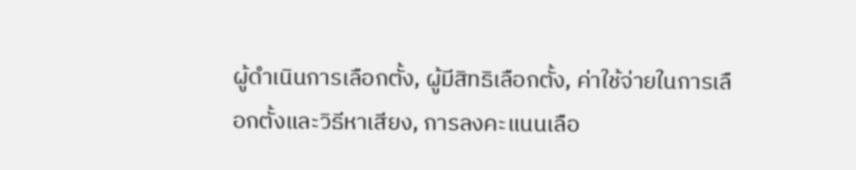ผู้ดำเนินการเลือกตั้ง, ผู้มีสิทธิเลือกตั้ง, ค่าใช้จ่ายในการเลือกตั้งและวิธีหาเสียง, การลงคะแนนเลือ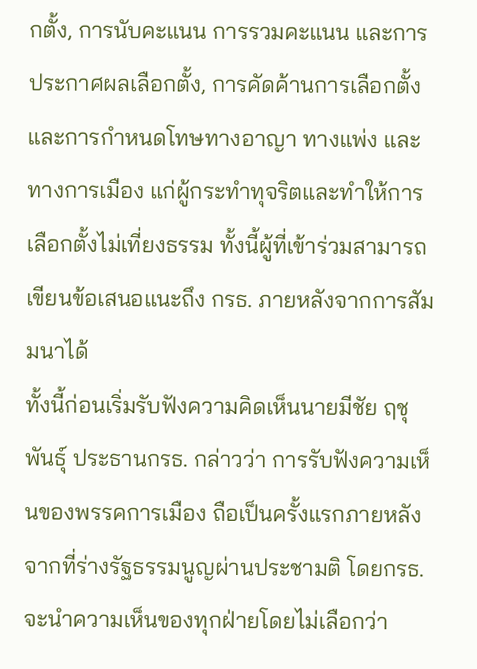กตั้ง, การนับคะแนน การรวมคะแนน และการประกาศผลเลือกตั้ง, การคัดค้านการเลือกตั้ง และการกำหนดโทษทางอาญา ทางแพ่ง และทางการเมือง แก่ผู้กระทำทุจริตและทำให้การเลือกตั้งไม่เที่ยงธรรม ทั้งนี้ผู้ที่เข้าร่วมสามารถเขียนข้อเสนอแนะถึง กรธ. ภายหลังจากการสัมมนาได้
ทั้งนี้ก่อนเริ่มรับฟังความคิดเห็นนายมีชัย ฤชุพันธุ์ ประธานกรธ. กล่าวว่า การรับฟังความเห็นของพรรคการเมือง ถือเป็นครั้งแรกภายหลังจากที่ร่างรัฐธรรมนูญผ่านประชามติ โดยกรธ. จะนำความเห็นของทุกฝ่ายโดยไม่เลือกว่า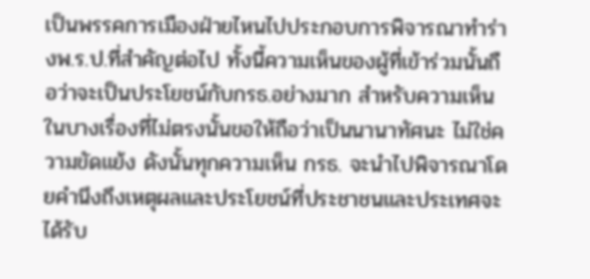เป็นพรรคการเมืองฝ่ายไหนไปประกอบการพิจารณาทำร่างพ.ร.ป.ที่สำคัญต่อไป ทั้งนี้ความเห็นของผู้ที่เข้าร่วมนั้นถือว่าจะเป็นประโยชน์กับกรธ.อย่างมาก สำหรับความเห็นในบางเรื่องที่ไม่ตรงนั้นขอให้ถือว่าเป็นนานาทัศนะ ไม่ใช่ความขัดแย้ง ดังนั้นทุกความเห็น กรธ. จะนำไปพิจารณาโดยคำนึงถึงเหตุผลและประโยชน์ที่ประชาชนและประเทศจะได้รับ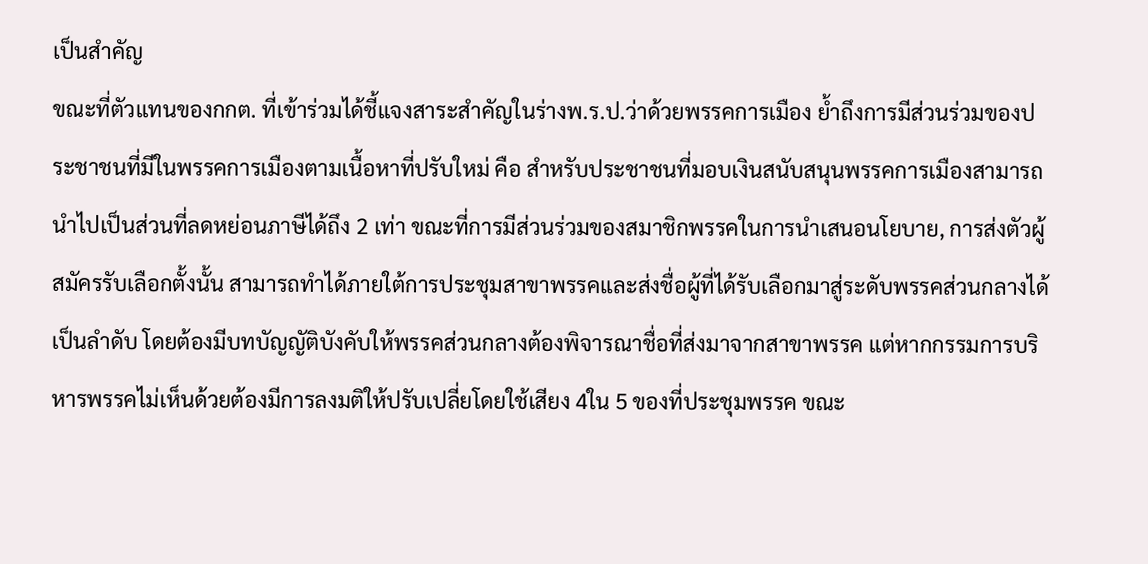เป็นสำคัญ
ขณะที่ตัวแทนของกกต. ที่เข้าร่วมได้ชี้แจงสาระสำคัญในร่างพ.ร.ป.ว่าด้วยพรรคการเมือง ย้ำถึงการมีส่วนร่วมของประชาชนที่มีในพรรคการเมืองตามเนื้อหาที่ปรับใหม่ คือ สำหรับประชาชนที่มอบเงินสนับสนุนพรรคการเมืองสามารถนำไปเป็นส่วนที่ลดหย่อนภาษีได้ถึง 2 เท่า ขณะที่การมีส่วนร่วมของสมาชิกพรรคในการนำเสนอนโยบาย, การส่งตัวผู้สมัครรับเลือกตั้งนั้น สามารถทำได้ภายใต้การประชุมสาขาพรรคและส่งชื่อผู้ที่ได้รับเลือกมาสู่ระดับพรรคส่วนกลางได้เป็นลำดับ โดยต้องมีบทบัญญัติบังคับให้พรรคส่วนกลางต้องพิจารณาชื่อที่ส่งมาจากสาขาพรรค แต่หากกรรมการบริหารพรรคไม่เห็นด้วยต้องมีการลงมติให้ปรับเปลี่ยโดยใช้เสียง 4ใน 5 ของที่ประชุมพรรค ขณะ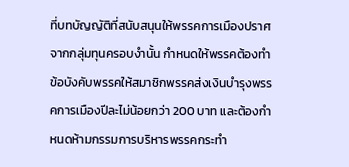ที่บทบัญญัติที่สนับสนุนให้พรรคการเมืองปราศจากกลุ่มทุนครอบงำนั้น กำหนดให้พรรคต้องทำข้อบังคับพรรคให้สมาชิกพรรคส่งเงินบำรุงพรรคการเมืองปีละไม่น้อยกว่า 200 บาท และต้องกำหนดห้ามกรรมการบริหารพรรคกระทำ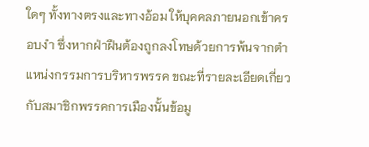ใดๆ ทั้งทางตรงและทางอ้อม ให้บุคคลภายนอกเข้าครอบงำ ซึ่งหากฝ่าฝืนต้องถูกลงโทษด้วยการพ้นจากตำแหน่งกรรมการบริหารพรรค ขณะที่รายละเอียดเกี่ยวกับสมาชิกพรรคการเมืองนั้นข้อมู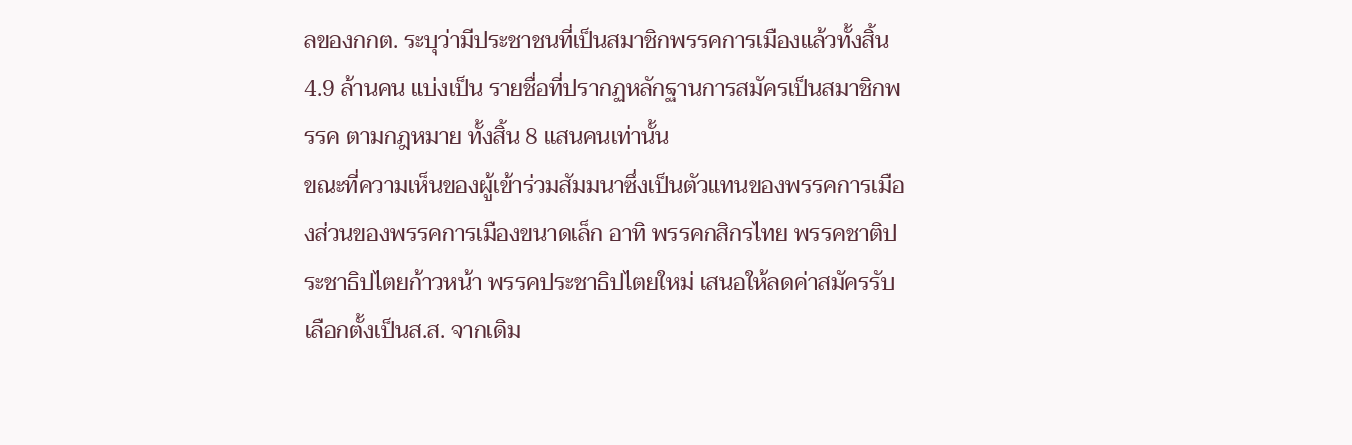ลของกกต. ระบุว่ามีประชาชนที่เป็นสมาชิกพรรคการเมืองแล้วทั้งสิ้น 4.9 ล้านคน แบ่งเป็น รายชื่อที่ปรากฏหลักฐานการสมัครเป็นสมาชิกพรรค ตามกฎหมาย ทั้งสิ้น 8 แสนคนเท่านั้น
ขณะที่ความเห็นของผู้เข้าร่วมสัมมนาซึ่งเป็นตัวแทนของพรรคการเมืองส่วนของพรรคการเมืองขนาดเล็ก อาทิ พรรคกสิกรไทย พรรคชาติประชาธิปไตยก้าวหน้า พรรคประชาธิปไตยใหม่ เสนอให้ลดค่าสมัครรับเลือกตั้งเป็นส.ส. จากเดิม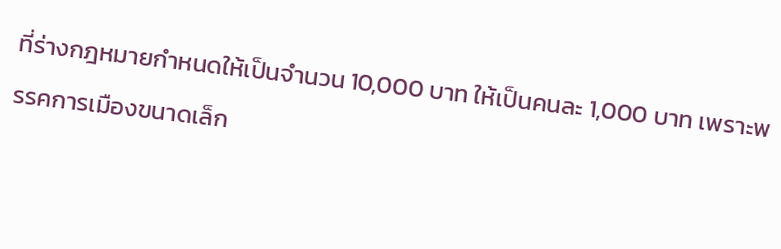ที่ร่างกฎหมายกำหนดให้เป็นจำนวน 10,000 บาท ให้เป็นคนละ 1,000 บาท เพราะพรรคการเมืองขนาดเล็ก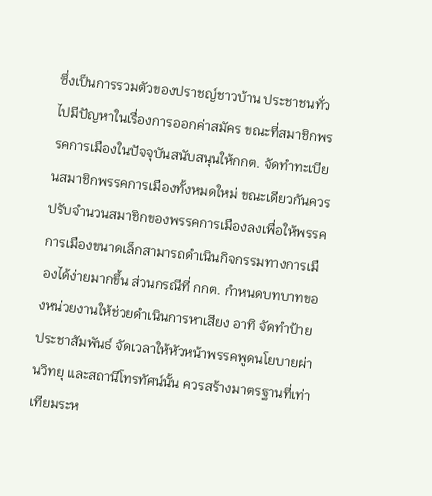ซึ่งเป็นการรวมตัวของปราชญ์ชาวบ้าน ประชาชนทั่วไปมีปัญหาในเรื่องการออกค่าสมัคร ขณะที่สมาชิกพรรคการเมืองในปัจจุบันสนับสนุนให้กกต. จัดทำทะเบียนสมาชิกพรรคการเมืองทั้งหมดใหม่ ขณะเดียวกันควรปรับจำนวนสมาชิกของพรรคการเมืองลงเพื่อให้พรรคการเมืองขนาดเล็กสามารถดำเนินกิจกรรมทางการเมืองได้ง่ายมากขึ้น ส่วนกรณีที่ กกต. กำหนดบทบาทของหน่วยงานให้ช่วยดำเนินการหาเสียง อาทิ จัดทำป้ายประชาสัมพันธ์ จัดเวลาให้หัวหน้าพรรคพูดนโยบายผ่านวิทยุ และสถานีโทรทัศน์นั้น ควรสร้างมาตรฐานที่เท่าเทียมระห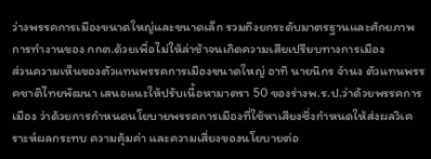ว่างพรรคการเมืองขนาดใหญ่และขนาดเล็ก รวมถึงยกระดับมาตรฐานและศักยภาพการทำงานของ กกต.ด้วยเพื่อไม่ให้ล่าช้าจนเกิดความเสียเปรียบทางการเมือง
ส่วนความเห็นของตัวแทนพรรคการเมืองขนาดใหญ่ อาทิ นายนิกร จำนง ตัวแทนพรรคชาติไทยพัฒนา เสนอแนะให้ปรับเนื้อหามาตรา 50 ของร่างพ.ร.ป.ว่าด้วยพรรคการเมือง ว่าด้วยการกำหนดนโยบายพรรคการเมืองที่ใช้หาเสียงซึ่งกำหนดให้ส่งผลวิเคราะห์ผลกระทบ ความคุ้มค่า และความเสี่ยงของนโยบายต่อ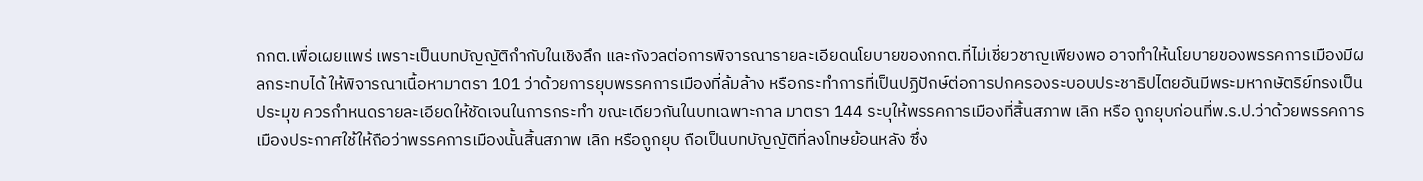กกต.เพื่อเผยแพร่ เพราะเป็นบทบัญญัติกำกับในเชิงลึก และกังวลต่อการพิจารณารายละเอียดนโยบายของกกต.ที่ไม่เชี่ยวชาญเพียงพอ อาจทำให้นโยบายของพรรคการเมืองมีผลกระทบได้ ให้พิจารณาเนื้อหามาตรา 101 ว่าด้วยการยุบพรรคการเมืองที่ล้มล้าง หรือกระทำการที่เป็นปฏิปักษ์ต่อการปกครองระบอบประชาธิปไตยอันมีพระมหากษัตริย์ทรงเป็นประมุข ควรกำหนดรายละเอียดให้ชัดเจนในการกระทำ ขณะเดียวกันในบทเฉพาะกาล มาตรา 144 ระบุให้พรรคการเมืองที่สิ้นสภาพ เลิก หรือ ถูกยุบก่อนที่พ.ร.ป.ว่าด้วยพรรคการเมืองประกาศใช้ให้ถือว่าพรรคการเมืองนั้นสิ้นสภาพ เลิก หรือถูกยุบ ถือเป็นบทบัญญัติที่ลงโทษย้อนหลัง ซึ่ง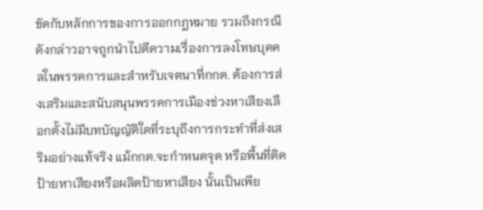ขัดกับหลักการของการออกกฎหมาย รวมถึงกรณีดังกล่าวอาจถูกนำไปตีความเรื่องการลงโทษบุคคลในพรรคการและสำหรับเจตนาที่กกต. ต้องการส่งเสริมและสนับสนุนพรรคการเมืองช่วงหาเสียงเลือกตั้งไม่มีบทบัญญัติใดที่ระบุถึงการกระทำที่ส่งเสริมอย่างแท้จริง แม้กกต.จะกำหนดจุด หรือพื้นที่ติดป้ายหาเสียงหรือผลิตป้ายหาเสียง นั้นเป็นเพีย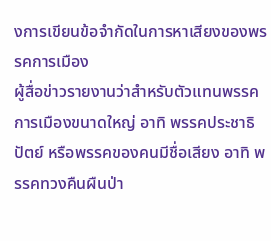งการเขียนข้อจำกัดในการหาเสียงของพรรคการเมือง
ผู้สื่อข่าวรายงานว่าสำหรับตัวแทนพรรคการเมืองขนาดใหญ่ อาทิ พรรคประชาธิปัตย์ หรือพรรคของคนมีชื่อเสียง อาทิ พรรคทวงคืนผืนป่า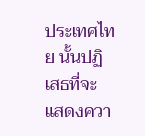ประเทศไทย นั้นปฏิเสธที่จะแสดงควา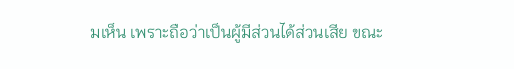มเห็น เพราะถือว่าเป็นผู้มีส่วนได้ส่วนเสีย ขณะ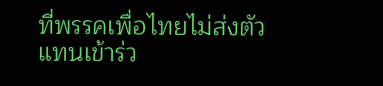ที่พรรคเพื่อไทยไม่ส่งตัวแทนเข้าร่ว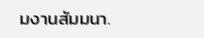มงานสัมมนา.